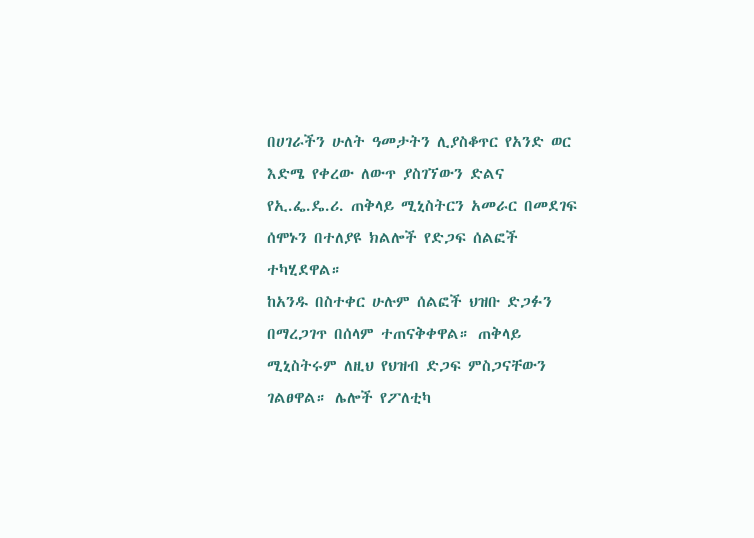በሀገራችን ሁለት ዓመታትን ሊያስቆጥር የአንድ ወር እድሜ የቀረው ለውጥ ያስገኘውን ድልና የኢ.ፌ.ዴ.ሪ. ጠቅላይ ሚኒስትርን አመራር በመደገፍ ሰሞኑን በተለያዩ ክልሎች የድጋፍ ሰልፎች ተካሂደዋል።
ከአንዱ በስተቀር ሁሉም ሰልፎች ህዝቡ ድጋፉን በማረጋገጥ በሰላም ተጠናቅቀዋል። ጠቅላይ ሚኒስትሩም ለዚህ የህዝብ ድጋፍ ምስጋናቸውን ገልፀዋል። ሌሎች የፖለቲካ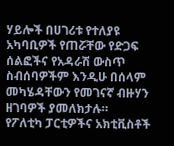ሃይሎች በሀገሪቱ የተለያዩ አካባቢዎች የጠሯቸው የድጋፍ ሰልፎችና የአዳራሽ ውስጥ ስብሰባዎችም እንዲሁ በሰላም መካሄዳቸውን የመገናኛ ብዙሃን ዘገባዎች ያመለክታሉ።
የፖለቲካ ፓርቲዎችና አክቲቪስቶች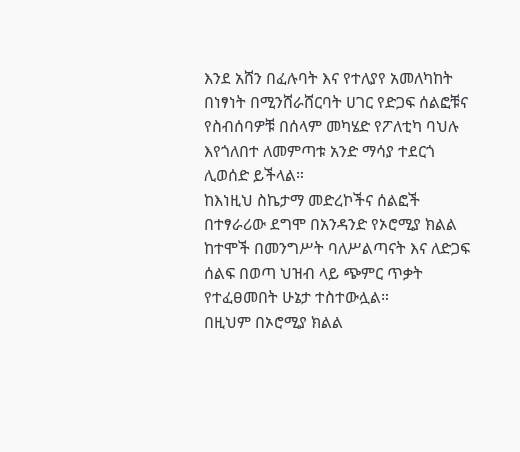እንደ አሸን በፈሉባት እና የተለያየ አመለካከት በነፃነት በሚንሸራሸርባት ሀገር የድጋፍ ሰልፎቹና የስብሰባዎቹ በሰላም መካሄድ የፖለቲካ ባህሉ እየጎለበተ ለመምጣቱ አንድ ማሳያ ተደርጎ ሊወሰድ ይችላል።
ከእነዚህ ስኬታማ መድረኮችና ሰልፎች በተፃራሪው ደግሞ በአንዳንድ የኦሮሚያ ክልል ከተሞች በመንግሥት ባለሥልጣናት እና ለድጋፍ ሰልፍ በወጣ ህዝብ ላይ ጭምር ጥቃት የተፈፀመበት ሁኔታ ተስተውሏል።
በዚህም በኦሮሚያ ክልል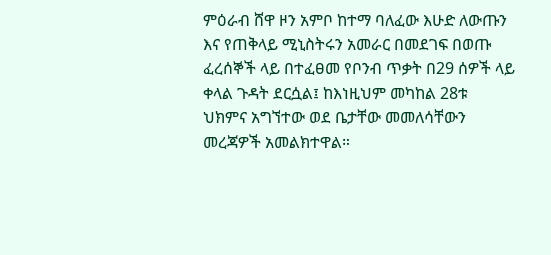ምዕራብ ሸዋ ዞን አምቦ ከተማ ባለፈው እሁድ ለውጡን እና የጠቅላይ ሚኒስትሩን አመራር በመደገፍ በወጡ ፈረሰኞች ላይ በተፈፀመ የቦንብ ጥቃት በ29 ሰዎች ላይ ቀላል ጉዳት ደርሷል፤ ከእነዚህም መካከል 28ቱ ህክምና አግኘተው ወደ ቤታቸው መመለሳቸውን መረጃዎች አመልክተዋል።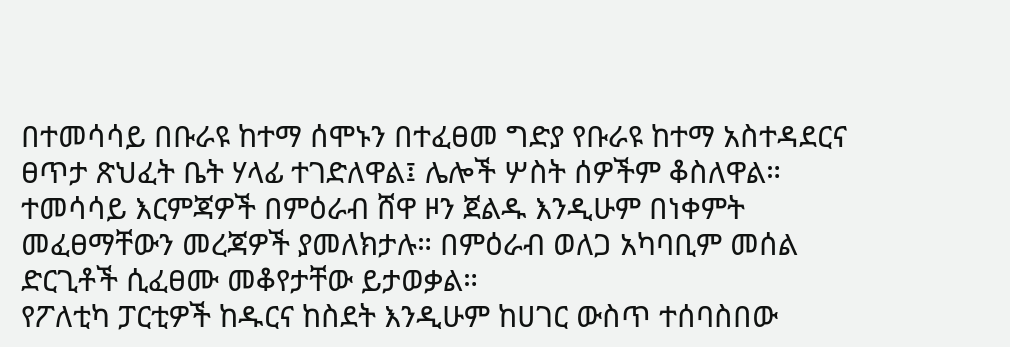በተመሳሳይ በቡራዩ ከተማ ሰሞኑን በተፈፀመ ግድያ የቡራዩ ከተማ አስተዳደርና ፀጥታ ጽህፈት ቤት ሃላፊ ተገድለዋል፤ ሌሎች ሦስት ሰዎችም ቆስለዋል። ተመሳሳይ እርምጃዎች በምዕራብ ሸዋ ዞን ጀልዱ እንዲሁም በነቀምት መፈፀማቸውን መረጃዎች ያመለክታሉ። በምዕራብ ወለጋ አካባቢም መሰል ድርጊቶች ሲፈፀሙ መቆየታቸው ይታወቃል።
የፖለቲካ ፓርቲዎች ከዱርና ከስደት እንዲሁም ከሀገር ውስጥ ተሰባስበው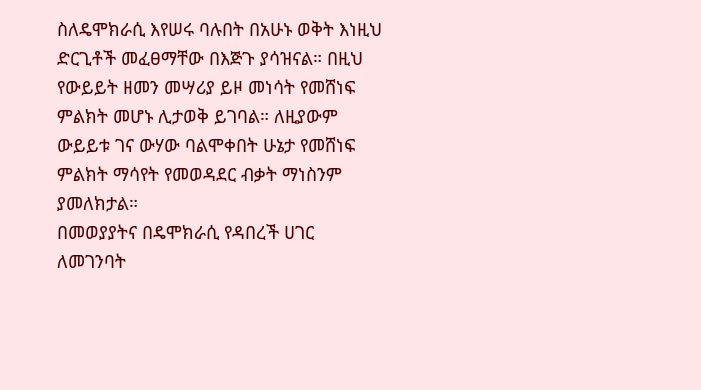ስለዴሞክራሲ እየሠሩ ባሉበት በአሁኑ ወቅት እነዚህ ድርጊቶች መፈፀማቸው በእጅጉ ያሳዝናል። በዚህ የውይይት ዘመን መሣሪያ ይዞ መነሳት የመሸነፍ ምልክት መሆኑ ሊታወቅ ይገባል። ለዚያውም ውይይቱ ገና ውሃው ባልሞቀበት ሁኔታ የመሸነፍ ምልክት ማሳየት የመወዳደር ብቃት ማነስንም ያመለክታል።
በመወያያትና በዴሞክራሲ የዳበረች ሀገር ለመገንባት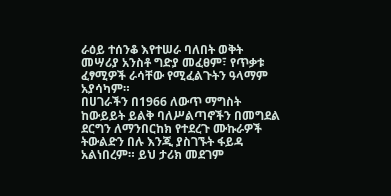ራዕይ ተሰንቆ እየተሠራ ባለበት ወቅት መሣሪያ አንስቶ ግድያ መፈፀም፣ የጥቃቱ ፈፃሚዎች ራሳቸው የሚፈልጉትን ዓላማም አያሳካም።
በሀገራችን በ1966 ለውጥ ማግስት ከውይይት ይልቅ ባለሥልጣኖችን በመግደል ደርግን ለማንበርከክ የተደረጉ ሙኩራዎች ትውልድን በሉ እንጂ ያስገኙት ፋይዳ አልነበረም። ይህ ታሪክ መደገም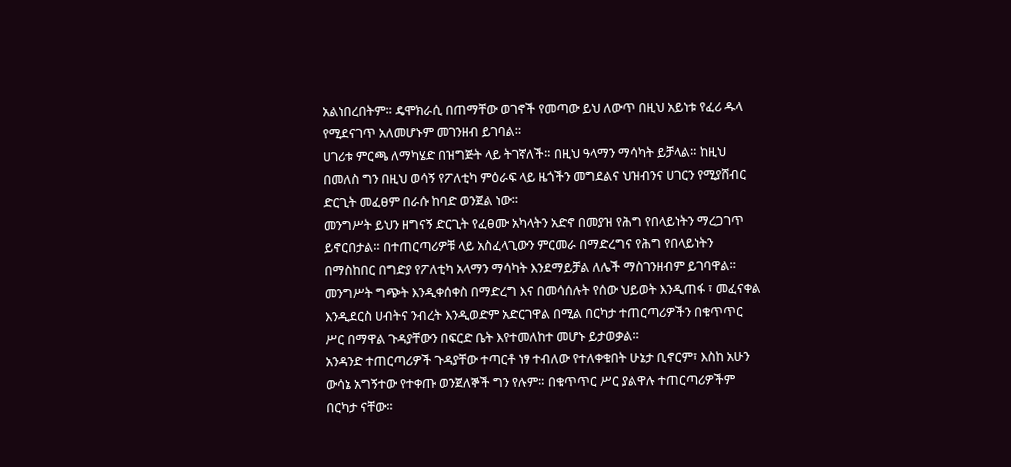አልነበረበትም። ዴሞክራሲ በጠማቸው ወገኖች የመጣው ይህ ለውጥ በዚህ አይነቱ የፈሪ ዱላ የሚደናገጥ አለመሆኑም መገንዘብ ይገባል።
ሀገሪቱ ምርጫ ለማካሄድ በዝግጅት ላይ ትገኛለች። በዚህ ዓላማን ማሳካት ይቻላል። ከዚህ በመለስ ግን በዚህ ወሳኝ የፖለቲካ ምዕራፍ ላይ ዜጎችን መግደልና ህዝብንና ሀገርን የሚያሸብር ድርጊት መፈፀም በራሱ ከባድ ወንጀል ነው።
መንግሥት ይህን ዘግናኝ ድርጊት የፈፀሙ አካላትን አድኖ በመያዝ የሕግ የበላይነትን ማረጋገጥ ይኖርበታል። በተጠርጣሪዎቹ ላይ አስፈላጊውን ምርመራ በማድረግና የሕግ የበላይነትን በማስከበር በግድያ የፖለቲካ አላማን ማሳካት እንደማይቻል ለሌች ማስገንዘብም ይገባዋል።
መንግሥት ግጭት እንዲቀሰቀስ በማድረግ እና በመሳሰሉት የሰው ህይወት እንዲጠፋ ፣ መፈናቀል እንዲደርስ ሀብትና ንብረት እንዲወድም አድርገዋል በሚል በርካታ ተጠርጣሪዎችን በቁጥጥር ሥር በማዋል ጉዳያቸውን በፍርድ ቤት እየተመለከተ መሆኑ ይታወቃል።
አንዳንድ ተጠርጣሪዎች ጉዳያቸው ተጣርቶ ነፃ ተብለው የተለቀቁበት ሁኔታ ቢኖርም፣ እስከ አሁን ውሳኔ አግኝተው የተቀጡ ወንጀለኞች ግን የሉም። በቁጥጥር ሥር ያልዋሉ ተጠርጣሪዎችም በርካታ ናቸው።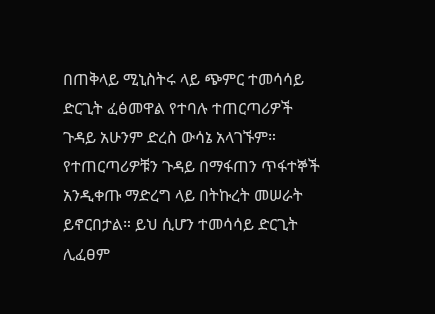በጠቅላይ ሚኒስትሩ ላይ ጭምር ተመሳሳይ ድርጊት ፈፅመዋል የተባሉ ተጠርጣሪዎች ጉዳይ አሁንም ድረስ ውሳኔ አላገኙም።
የተጠርጣሪዎቹን ጉዳይ በማፋጠን ጥፋተኞች አንዲቀጡ ማድረግ ላይ በትኩረት መሠራት ይኖርበታል። ይህ ሲሆን ተመሳሳይ ድርጊት ሊፈፀም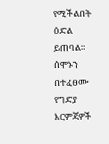የሚችልበት ዕድል ይጠባል። ሰሞኑን በተፈፀሙ የግድያ እርምጃዎች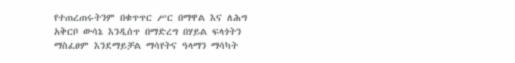የተጠረጠሩትንም በቁጥጥር ሥር በማዋል እና ለሕግ አቅርቦ ውሳኔ እንዲሰጥ በማድረግ በሃይል ፍላጎትን ማስፈፀም እንደማይቻል ማሳየትና ዓላማን ማሳካት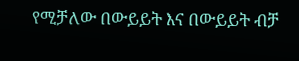የሚቻለው በውይይት እና በውይይት ብቻ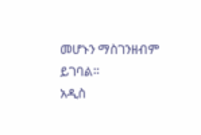መሆኑን ማስገንዘብም ይገባል።
አዲስ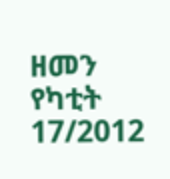ዘመን የካቲት 17/2012